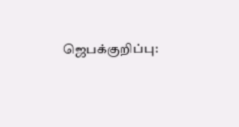ஜெபக்குறிப்பு: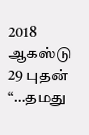2018 ஆகஸ்டு 29 புதன்
“…தமது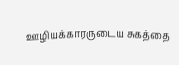ஊழியக்காரருடைய சுகத்தை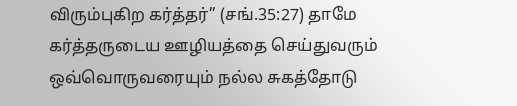விரும்புகிற கர்த்தர்” (சங்.35:27) தாமே கர்த்தருடைய ஊழியத்தை செய்துவரும் ஒவ்வொருவரையும் நல்ல சுகத்தோடு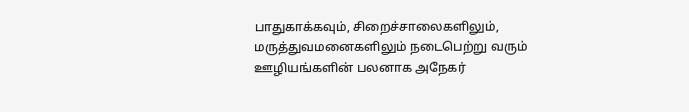பாதுகாக்கவும், சிறைச்சாலைகளிலும், மருத்துவமனைகளிலும் நடைபெற்று வரும் ஊழியங்களின் பலனாக அநேகர்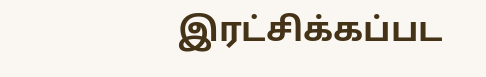இரட்சிக்கப்பட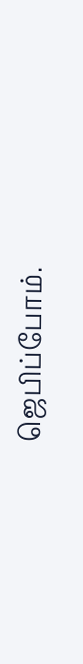ஜெபிப்போம்.